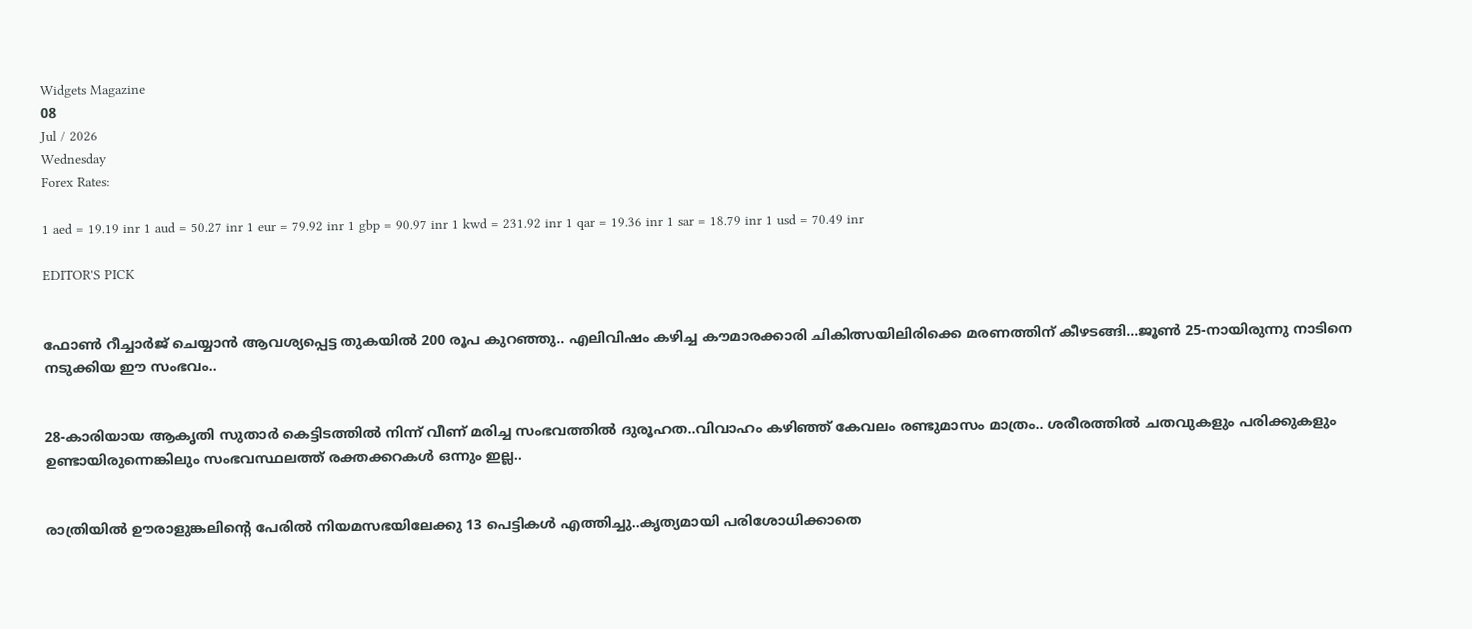Widgets Magazine
08
Jul / 2026
Wednesday
Forex Rates:

1 aed = 19.19 inr 1 aud = 50.27 inr 1 eur = 79.92 inr 1 gbp = 90.97 inr 1 kwd = 231.92 inr 1 qar = 19.36 inr 1 sar = 18.79 inr 1 usd = 70.49 inr

EDITOR'S PICK


ഫോണ്‍ റീച്ചാര്‍ജ് ചെയ്യാന്‍ ആവശ്യപ്പെട്ട തുകയില്‍ 200 രൂപ കുറഞ്ഞു.. എലിവിഷം കഴിച്ച കൗമാരക്കാരി ചികിത്സയിലിരിക്കെ മരണത്തിന് കീഴടങ്ങി...ജൂണ്‍ 25-നായിരുന്നു നാടിനെ നടുക്കിയ ഈ സംഭവം..


28-കാരിയായ ആകൃതി സുതാര്‍ കെട്ടിടത്തില്‍ നിന്ന് വീണ് മരിച്ച സംഭവത്തില്‍ ദുരൂഹത..വിവാഹം കഴിഞ്ഞ് കേവലം രണ്ടുമാസം മാത്രം.. ശരീരത്തില്‍ ചതവുകളും പരിക്കുകളും ഉണ്ടായിരുന്നെങ്കിലും സംഭവസ്ഥലത്ത് രക്തക്കറകള്‍ ഒന്നും ഇല്ല..


രാത്രിയിൽ ഊരാളുങ്കലിന്റെ പേരിൽ നിയമസഭയിലേക്കു 13 പെട്ടികൾ എത്തിച്ചു..കൃത്യമായി പരിശോധിക്കാതെ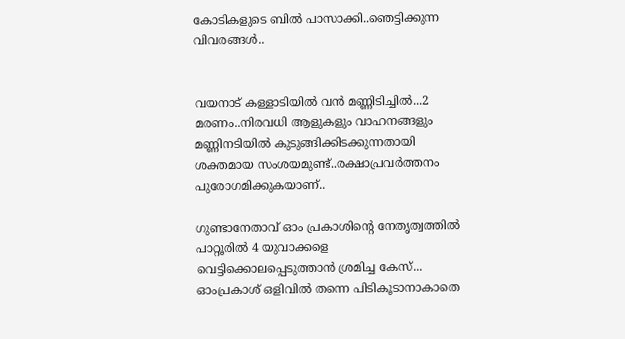കോടികളുടെ ബിൽ പാസാക്കി..ഞെട്ടിക്കുന്ന വിവരങ്ങൾ..


വയനാട് കള്ളാടിയില്‍ വന്‍ മണ്ണിടിച്ചില്‍...2 മരണം..നിരവധി ആളുകളും വാഹനങ്ങളും മണ്ണിനടിയില്‍ കുടുങ്ങിക്കിടക്കുന്നതായി ശക്തമായ സംശയമുണ്ട്..രക്ഷാപ്രവർത്തനം പുരോഗമിക്കുകയാണ്..

ഗുണ്ടാനേതാവ് ഓം പ്രകാശിന്റെ നേതൃത്വത്തില്‍ പാറ്റൂരില്‍ 4 യുവാക്കളെ വെട്ടിക്കൊലപ്പെടുത്താന്‍ ശ്രമിച്ച കേസ്... ഓംപ്രകാശ് ഒളിവില്‍ തന്നെ പിടികൂടാനാകാതെ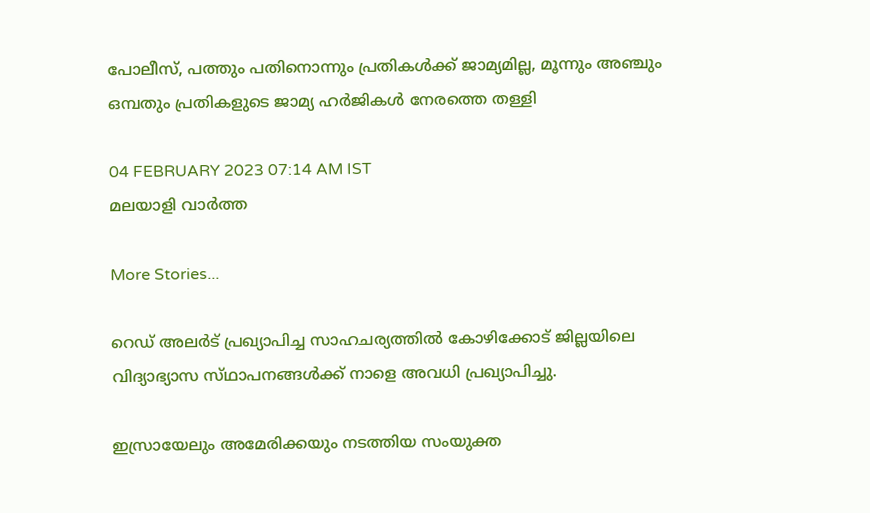പോലീസ്, പത്തും പതിനൊന്നും പ്രതികള്‍ക്ക് ജാമ്യമില്ല, മൂന്നും അഞ്ചും ഒമ്പതും പ്രതികളുടെ ജാമ്യ ഹര്‍ജികള്‍ നേരത്തെ തള്ളി

04 FEBRUARY 2023 07:14 AM IST
മലയാളി വാര്‍ത്ത

More Stories...

റെഡ് അലർട് പ്രഖ്യാപിച്ച സാഹചര്യത്തിൽ കോഴിക്കോട് ജില്ലയിലെ വിദ്യാഭ്യാസ സ്‌ഥാപനങ്ങൾക്ക്‌ നാളെ അവധി പ്രഖ്യാപിച്ചു.

ഇസ്രായേലും അമേരിക്കയും നടത്തിയ സംയുക്ത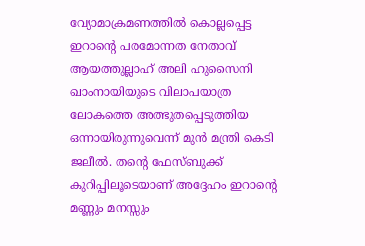വ്യോമാക്രമണത്തിൽ കൊല്ലപ്പെട്ട ഇറാന്റെ പരമോന്നത നേതാവ് ആയത്തുല്ലാഹ് അലി ഹുസൈനി ഖാംനായിയുടെ വിലാപയാത്ര ലോകത്തെ അത്ഭുതപ്പെടുത്തിയ ഒന്നായിരുന്നുവെന്ന് മുൻ മന്ത്രി കെടി ജലീൽ. തന്റെ ഫേസ്ബുക്ക് കുറിപ്പിലൂടെയാണ് അദ്ദേഹം ഇറാന്റെ മണ്ണും മനസ്സും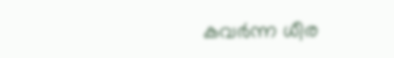കവർന്ന ധീര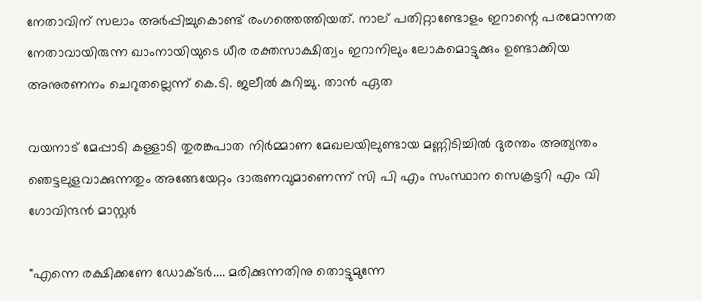നേതാവിന് സലാം അർപ്പിച്ചുകൊണ്ട് രംഗത്തെത്തിയത്. നാല് പതിറ്റാണ്ടോളം ഇറാന്റെ പരമോന്നത നേതാവായിരുന്ന ഖാംനായിയുടെ ധീര രക്തസാക്ഷിത്വം ഇറാനിലും ലോകമൊട്ടുക്കും ഉണ്ടാക്കിയ അനുരണനം ചെറുതല്ലെന്ന് കെ.ടി. ജലീൽ കുറിച്ചു. താൻ ഏത

വയനാട് മേപ്പാടി കള്ളാടി തുരങ്കപാത നിർമ്മാണ മേഖലയിലുണ്ടായ മണ്ണിടിച്ചിൽ ദുരന്തം അത്യന്തം ഞെട്ടലുളവാക്കുന്നതും അങ്ങേയേറ്റം ദാരുണവുമാണെന്ന് സി പി എം സംസ്ഥാന സെക്രട്ടറി എം വി ഗോവിന്ദൻ മാസ്റ്റർ

"എന്നെ രക്ഷിക്കണേ ഡോക്ടർ.... മരിക്കുന്നതിനു തൊട്ടുമുന്നേ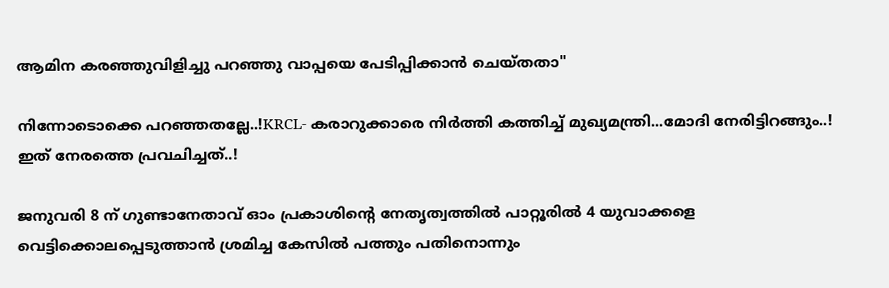ആമിന കരഞ്ഞുവിളിച്ചു പറഞ്ഞു വാപ്പയെ പേടിപ്പിക്കാൻ ചെയ്തതാ"

നിന്നോടൊക്കെ പറഞ്ഞതല്ലേ..!KRCL- കരാറുക്കാരെ നിർത്തി കത്തിച്ച് മുഖ്യമന്ത്രി...മോദി നേരിട്ടിറങ്ങും..! ഇത് നേരത്തെ പ്രവചിച്ചത്..!

ജനുവരി 8 ന് ഗുണ്ടാനേതാവ് ഓം പ്രകാശിന്റെ നേതൃത്വത്തില്‍ പാറ്റൂരില്‍ 4 യുവാക്കളെ വെട്ടിക്കൊലപ്പെടുത്താന്‍ ശ്രമിച്ച കേസില്‍ പത്തും പതിനൊന്നും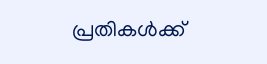പ്രതികള്‍ക്ക്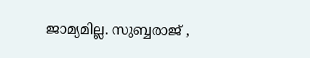ജാമ്യമില്ല. സുബ്ബരാജ് ,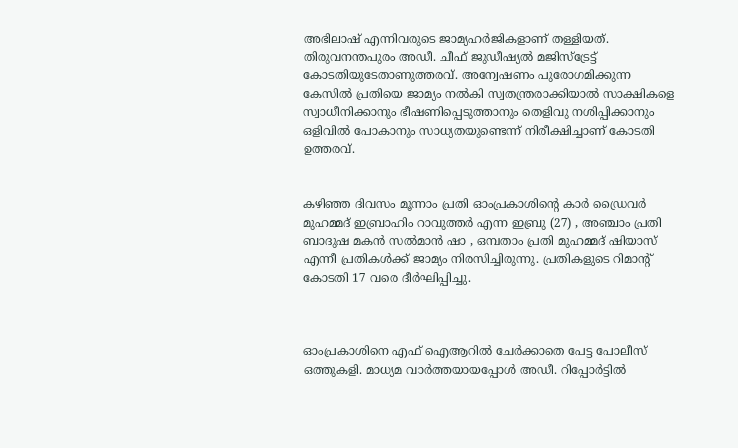അഭിലാഷ് എന്നിവരുടെ ജാമ്യഹര്‍ജികളാണ് തള്ളിയത്. തിരുവനന്തപുരം അഡീ. ചീഫ് ജുഡീഷ്യല്‍ മജിസ്‌ട്രേട്ട് കോടതിയുടേതാണുത്തരവ്. അന്വേഷണം പുരോഗമിക്കുന്ന കേസില്‍ പ്രതിയെ ജാമ്യം നല്‍കി സ്വതന്ത്രരാക്കിയാല്‍ സാക്ഷികളെ സ്വാധീനിക്കാനും ഭീഷണിപ്പെടുത്താനും തെളിവു നശിപ്പിക്കാനും ഒളിവില്‍ പോകാനും സാധ്യതയുണ്ടെന്ന് നിരീക്ഷിച്ചാണ് കോടതി ഉത്തരവ്.


കഴിഞ്ഞ ദിവസം മൂന്നാം പ്രതി ഓംപ്രകാശിന്റെ കാര്‍ ഡ്രൈവര്‍ മുഹമ്മദ് ഇബ്രാഹിം റാവുത്തര്‍ എന്ന ഇബ്രു (27) , അഞ്ചാം പ്രതി ബാദുഷ മകന്‍ സല്‍മാന്‍ ഷാ , ഒമ്പതാം പ്രതി മുഹമ്മദ് ഷിയാസ് എന്നീ പ്രതികള്‍ക്ക് ജാമ്യം നിരസിച്ചിരുന്നു. പ്രതികളുടെ റിമാന്റ് കോടതി 17 വരെ ദീര്‍ഘിപ്പിച്ചു.



ഓംപ്രകാശിനെ എഫ് ഐആറില്‍ ചേര്‍ക്കാതെ പേട്ട പോലീസ് ഒത്തുകളി. മാധ്യമ വാര്‍ത്തയായപ്പോള്‍ അഡീ. റിപ്പോര്‍ട്ടില്‍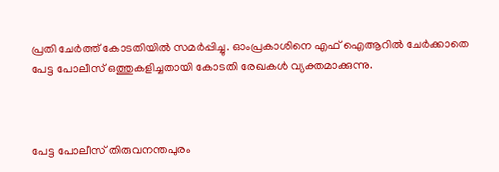പ്രതി ചേര്‍ത്ത് കോടതിയില്‍ സമര്‍പ്പിച്ചു. ഓംപ്രകാശിനെ എഫ് ഐആറില്‍ ചേര്‍ക്കാതെ പേട്ട പോലീസ് ഒത്തുകളിച്ചതായി കോടതി രേഖകള്‍ വ്യക്തമാക്കുന്നു.



പേട്ട പോലീസ് തിരുവനന്തപുരം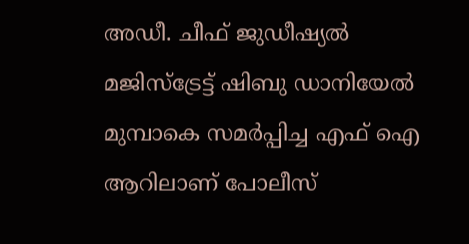അഡീ. ചീഫ് ജുഡീഷ്യല്‍ മജിസ്‌ട്രേട്ട് ഷിബു ഡാനിയേല്‍ മുമ്പാകെ സമര്‍പ്പിച്ച എഫ് ഐ ആറിലാണ് പോലീസ്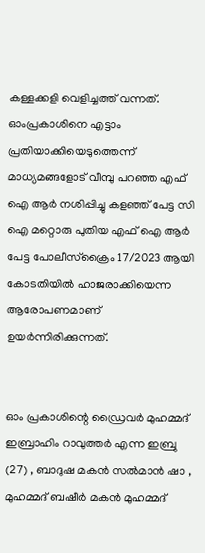കള്ളക്കളി വെളിച്ചത്ത് വന്നത്. ഓംപ്രകാശിനെ എട്ടാം പ്രതിയാക്കിയെടുത്തെന്ന് മാധ്യമങ്ങളോട് വീമ്പു പറഞ്ഞ എഫ് ഐ ആര്‍ നശിപ്പിച്ചു കളഞ്ഞ് പേട്ട സി ഐ മറ്റൊരു പുതിയ എഫ് ഐ ആര്‍ പേട്ട പോലീസ്‌ക്രൈം 17/2023 ആയി കോടതിയില്‍ ഹാജരാക്കിയെന്ന ആരോപണമാണ് ഉയര്‍ന്നിരിക്കുന്നത്.


ഓം പ്രകാശിന്റെ ഡ്രൈവര്‍ മുഹമ്മദ് ഇബ്രാഹിം റാവുത്തര്‍ എന്ന ഇബ്രു (27) , ബാദുഷ മകന്‍ സല്‍മാന്‍ ഷാ , മുഹമ്മദ് ബഷീര്‍ മകന്‍ മുഹമ്മദ്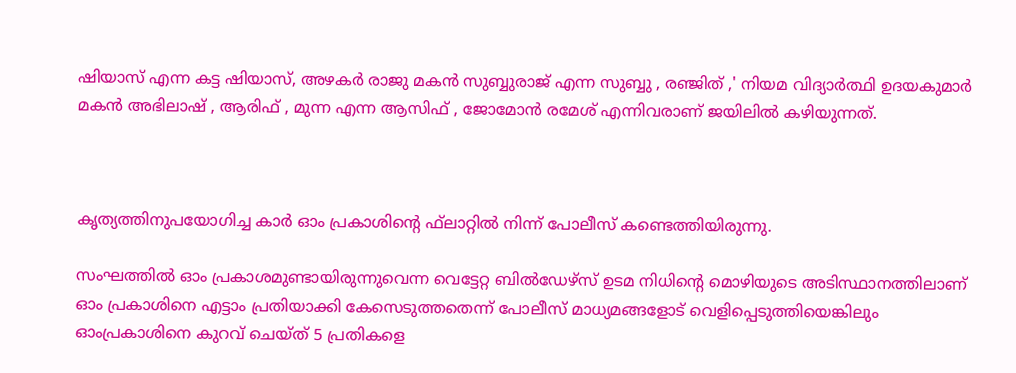ഷിയാസ് എന്ന കട്ട ഷിയാസ്, അഴകര്‍ രാജു മകന്‍ സുബ്ബുരാജ് എന്ന സുബ്ബു , രഞ്ജിത് ,' നിയമ വിദ്യാര്‍ത്ഥി ഉദയകുമാര്‍ മകന്‍ അഭിലാഷ് , ആരിഫ് , മുന്ന എന്ന ആസിഫ് , ജോമോന്‍ രമേശ് എന്നിവരാണ് ജയിലില്‍ കഴിയുന്നത്.



കൃത്യത്തിനുപയോഗിച്ച കാര്‍ ഓം പ്രകാശിന്റെ ഫ്‌ലാറ്റില്‍ നിന്ന് പോലീസ് കണ്ടെത്തിയിരുന്നു.

സംഘത്തില്‍ ഓം പ്രകാശമുണ്ടായിരുന്നുവെന്ന വെട്ടേറ്റ ബില്‍ഡേഴ്‌സ് ഉടമ നിധിന്റെ മൊഴിയുടെ അടിസ്ഥാനത്തിലാണ് ഓം പ്രകാശിനെ എട്ടാം പ്രതിയാക്കി കേസെടുത്തതെന്ന് പോലീസ് മാധ്യമങ്ങളോട് വെളിപ്പെടുത്തിയെങ്കിലും ഓംപ്രകാശിനെ കുറവ് ചെയ്ത് 5 പ്രതികളെ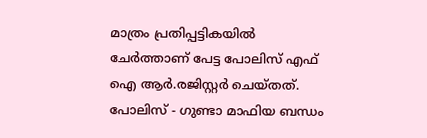മാത്രം പ്രതിപ്പട്ടികയില്‍ ചേര്‍ത്താണ് പേട്ട പോലിസ് എഫ് ഐ ആര്‍.രജിസ്റ്റര്‍ ചെയ്തത്. പോലിസ് - ഗുണ്ടാ മാഫിയ ബന്ധം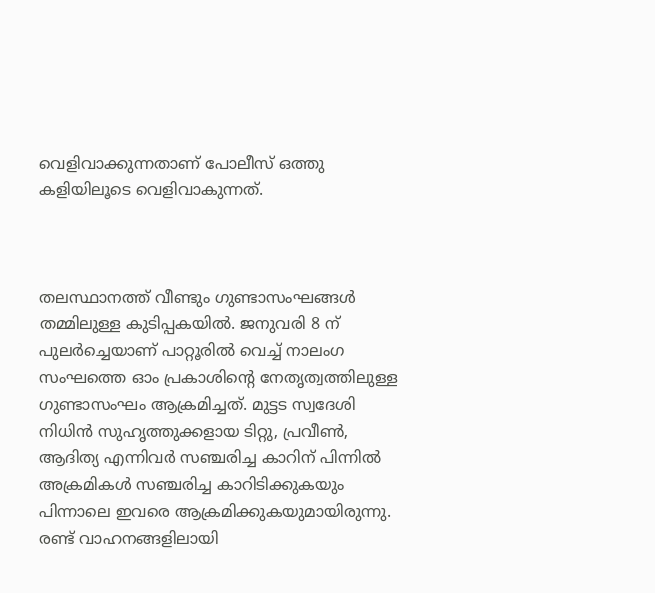വെളിവാക്കുന്നതാണ് പോലീസ് ഒത്തു കളിയിലൂടെ വെളിവാകുന്നത്.



തലസ്ഥാനത്ത് വീണ്ടും ഗുണ്ടാസംഘങ്ങള്‍ തമ്മിലുള്ള കുടിപ്പകയില്‍. ജനുവരി 8 ന് പുലര്‍ച്ചെയാണ് പാറ്റൂരില്‍ വെച്ച് നാലംഗ സംഘത്തെ ഓം പ്രകാശിന്റെ നേതൃത്വത്തിലുള്ള ഗുണ്ടാസംഘം ആക്രമിച്ചത്. മുട്ടട സ്വദേശി നിധിന്‍ സുഹൃത്തുക്കളായ ടിറ്റു, പ്രവീണ്‍, ആദിത്യ എന്നിവര്‍ സഞ്ചരിച്ച കാറിന് പിന്നില്‍ അക്രമികള്‍ സഞ്ചരിച്ച കാറിടിക്കുകയും പിന്നാലെ ഇവരെ ആക്രമിക്കുകയുമായിരുന്നു. രണ്ട് വാഹനങ്ങളിലായി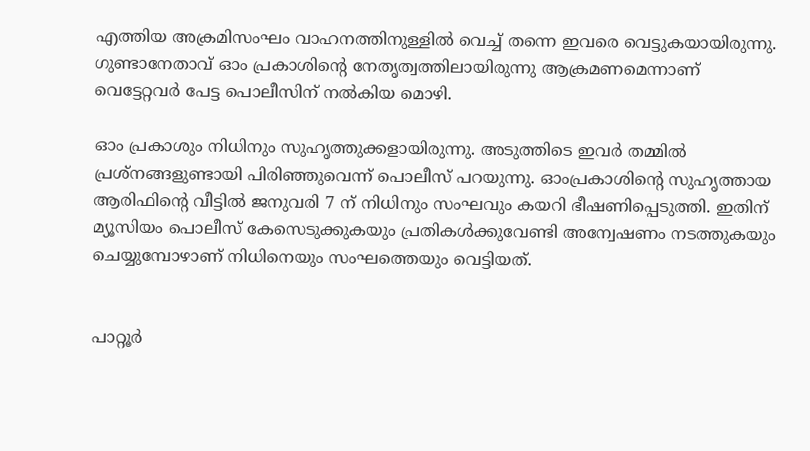എത്തിയ അക്രമിസംഘം വാഹനത്തിനുള്ളില്‍ വെച്ച് തന്നെ ഇവരെ വെട്ടുകയായിരുന്നു. ഗുണ്ടാനേതാവ് ഓം പ്രകാശിന്റെ നേതൃത്വത്തിലായിരുന്നു ആക്രമണമെന്നാണ് വെട്ടേറ്റവര്‍ പേട്ട പൊലീസിന് നല്‍കിയ മൊഴി.

ഓം പ്രകാശും നിധിനും സുഹൃത്തുക്കളായിരുന്നു. അടുത്തിടെ ഇവര്‍ തമ്മില്‍ പ്രശ്‌നങ്ങളുണ്ടായി പിരിഞ്ഞുവെന്ന് പൊലീസ് പറയുന്നു. ഓംപ്രകാശിന്റെ സുഹൃത്തായ ആരിഫിന്റെ വീട്ടില്‍ ജനുവരി 7 ന് നിധിനും സംഘവും കയറി ഭീഷണിപ്പെടുത്തി. ഇതിന് മ്യൂസിയം പൊലീസ് കേസെടുക്കുകയും പ്രതികള്‍ക്കുവേണ്ടി അന്വേഷണം നടത്തുകയും ചെയ്യുമ്പോഴാണ് നിധിനെയും സംഘത്തെയും വെട്ടിയത്.


പാറ്റൂര്‍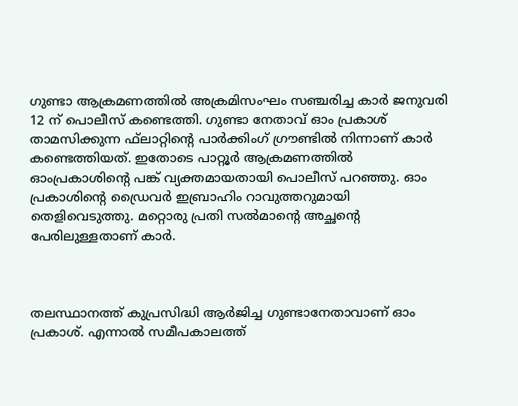ഗുണ്ടാ ആക്രമണത്തില്‍ അക്രമിസംഘം സഞ്ചരിച്ച കാര്‍ ജനുവരി 12 ന് പൊലീസ് കണ്ടെത്തി. ഗുണ്ടാ നേതാവ് ഓം പ്രകാശ് താമസിക്കുന്ന ഫ്‌ലാറ്റിന്റെ പാര്‍ക്കിംഗ് ഗ്രൗണ്ടില്‍ നിന്നാണ് കാര്‍ കണ്ടെത്തിയത്. ഇതോടെ പാറ്റൂര്‍ ആക്രമണത്തില്‍ ഓംപ്രകാശിന്റെ പങ്ക് വ്യക്തമായതായി പൊലീസ് പറഞ്ഞു. ഓം പ്രകാശിന്റെ ഡ്രൈവര്‍ ഇബ്രാഹിം റാവുത്തറുമായി തെളിവെടുത്തു. മറ്റൊരു പ്രതി സല്‍മാന്റെ അച്ഛന്റെ പേരിലുള്ളതാണ് കാര്‍.



തലസ്ഥാനത്ത് കുപ്രസിദ്ധി ആര്‍ജിച്ച ഗുണ്ടാനേതാവാണ് ഓം പ്രകാശ്. എന്നാല്‍ സമീപകാലത്ത്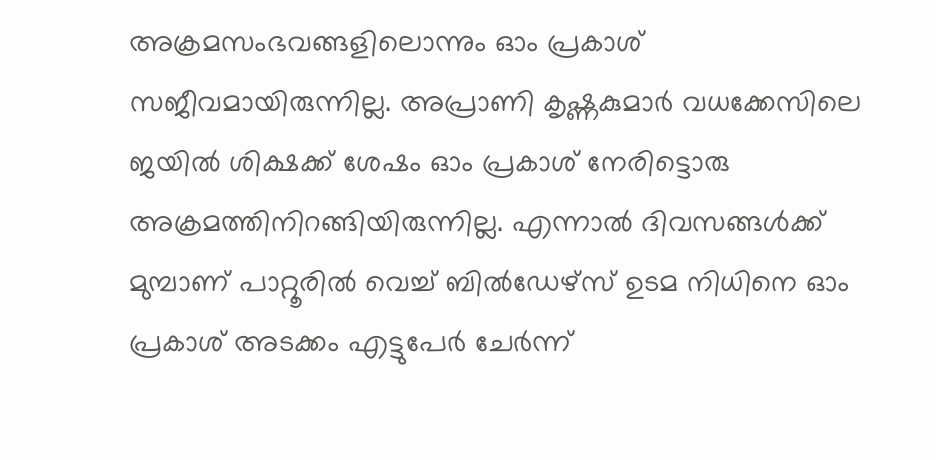അക്രമസംഭവങ്ങളിലൊന്നും ഓം പ്രകാശ് സജീവമായിരുന്നില്ല. അപ്രാണി കൃഷ്ണകുമാര്‍ വധക്കേസിലെ ജയില്‍ ശിക്ഷക്ക് ശേഷം ഓം പ്രകാശ് നേരിട്ടൊരു അക്രമത്തിനിറങ്ങിയിരുന്നില്ല. എന്നാല്‍ ദിവസങ്ങള്‍ക്ക് മുമ്പാണ് പാറ്റൂരില്‍ വെച്ച് ബില്‍ഡേഴ്‌സ് ഉടമ നിധിനെ ഓം പ്രകാശ് അടക്കം എട്ടുപേര്‍ ചേര്‍ന്ന്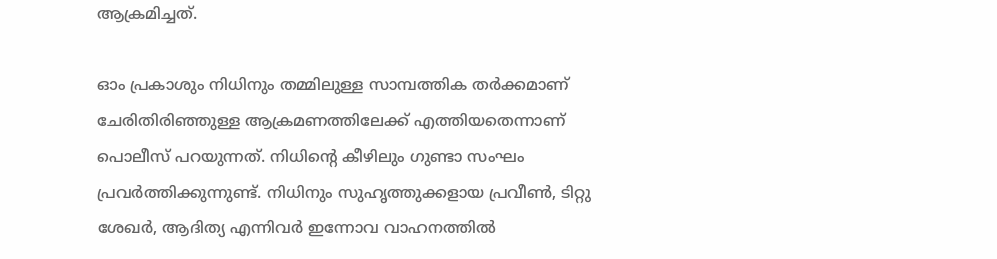ആക്രമിച്ചത്.

ഓം പ്രകാശും നിധിനും തമ്മിലുള്ള സാമ്പത്തിക തര്‍ക്കമാണ് ചേരിതിരിഞ്ഞുള്ള ആക്രമണത്തിലേക്ക് എത്തിയതെന്നാണ് പൊലീസ് പറയുന്നത്. നിധിന്റെ കീഴിലും ഗുണ്ടാ സംഘം പ്രവര്‍ത്തിക്കുന്നുണ്ട്. നിധിനും സുഹൃത്തുക്കളായ പ്രവീണ്‍, ടിറ്റു ശേഖര്‍, ആദിത്യ എന്നിവര്‍ ഇന്നോവ വാഹനത്തില്‍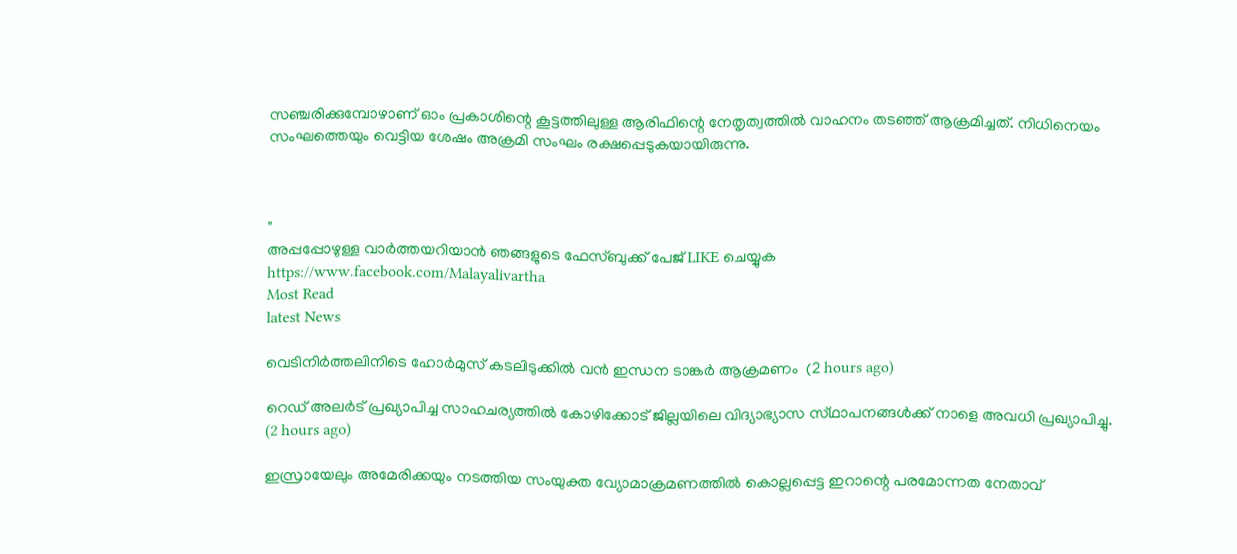സഞ്ചരിക്കുമ്പോഴാണ് ഓം പ്രകാശിന്റെ കൂട്ടത്തിലുള്ള ആരിഫിന്റെ നേതൃത്വത്തില്‍ വാഹനം തടഞ്ഞ് ആക്രമിച്ചത്. നിധിനെയം സംഘത്തെയും വെട്ടിയ ശേഷം അക്രമി സംഘം രക്ഷപ്പെടുകയായിരുന്നു.



"
അപ്പപ്പോഴുള്ള വാര്‍ത്തയറിയാന്‍ ഞങ്ങളുടെ ഫേസ്‌ബുക്ക്‌ പേജ് LIKE ചെയ്യുക
https://www.facebook.com/Malayalivartha
Most Read
latest News

വെടിനിർത്തലിനിടെ ഹോർമുസ് കടലിടുക്കിൽ വൻ ഇന്ധന ടാങ്കർ ആക്രമണം  (2 hours ago)

റെഡ് അലർട് പ്രഖ്യാപിച്ച സാഹചര്യത്തിൽ കോഴിക്കോട് ജില്ലയിലെ വിദ്യാഭ്യാസ സ്‌ഥാപനങ്ങൾക്ക്‌ നാളെ അവധി പ്രഖ്യാപിച്ചു.  (2 hours ago)

ഇസ്രായേലും അമേരിക്കയും നടത്തിയ സംയുക്ത വ്യോമാക്രമണത്തിൽ കൊല്ലപ്പെട്ട ഇറാന്റെ പരമോന്നത നേതാവ്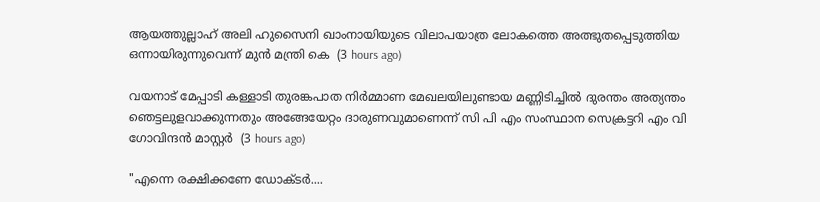ആയത്തുല്ലാഹ് അലി ഹുസൈനി ഖാംനായിയുടെ വിലാപയാത്ര ലോകത്തെ അത്ഭുതപ്പെടുത്തിയ ഒന്നായിരുന്നുവെന്ന് മുൻ മന്ത്രി കെ  (3 hours ago)

വയനാട് മേപ്പാടി കള്ളാടി തുരങ്കപാത നിർമ്മാണ മേഖലയിലുണ്ടായ മണ്ണിടിച്ചിൽ ദുരന്തം അത്യന്തം ഞെട്ടലുളവാക്കുന്നതും അങ്ങേയേറ്റം ദാരുണവുമാണെന്ന് സി പി എം സംസ്ഥാന സെക്രട്ടറി എം വി ഗോവിന്ദൻ മാസ്റ്റർ  (3 hours ago)

"എന്നെ രക്ഷിക്കണേ ഡോക്ടർ....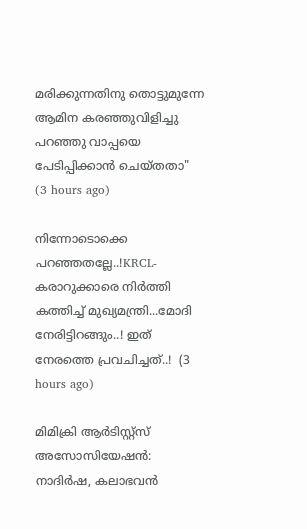മരിക്കുന്നതിനു തൊട്ടുമുന്നേ ആമിന കരഞ്ഞുവിളിച്ചു പറഞ്ഞു വാപ്പയെ പേടിപ്പിക്കാൻ ചെയ്തതാ"  (3 hours ago)

നിന്നോടൊക്കെ പറഞ്ഞതല്ലേ..!KRCL- കരാറുക്കാരെ നിർത്തി കത്തിച്ച് മുഖ്യമന്ത്രി...മോദി നേരിട്ടിറങ്ങും..! ഇത് നേരത്തെ പ്രവചിച്ചത്..!  (3 hours ago)

മിമിക്രി ആര്‍ടിസ്റ്റ്‌സ് അസോസിയേഷന്‍: നാദിര്‍ഷ, കലാഭവന്‍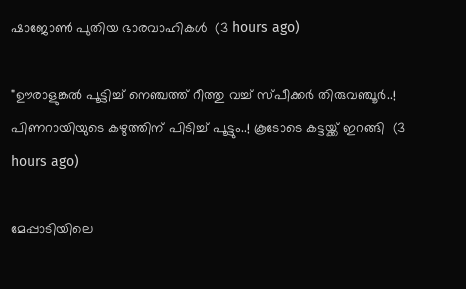ഷാജോണ്‍ പുതിയ ഭാരവാഹികള്‍  (3 hours ago)

"ഊരാളുങ്കൽ പൂട്ടിച്ച് നെഞ്ചത്ത് റീത്തു വച്ച് സ്പീക്കർ തിരുവഞ്ചൂർ..! പിണറായിയുടെ കഴുത്തിന് പിടിച്ച് പൂട്ടും..! കൂടോടെ കട്ടയ്ക്ക് ഇറങ്ങി  (3 hours ago)

മേപ്പാടിയിലെ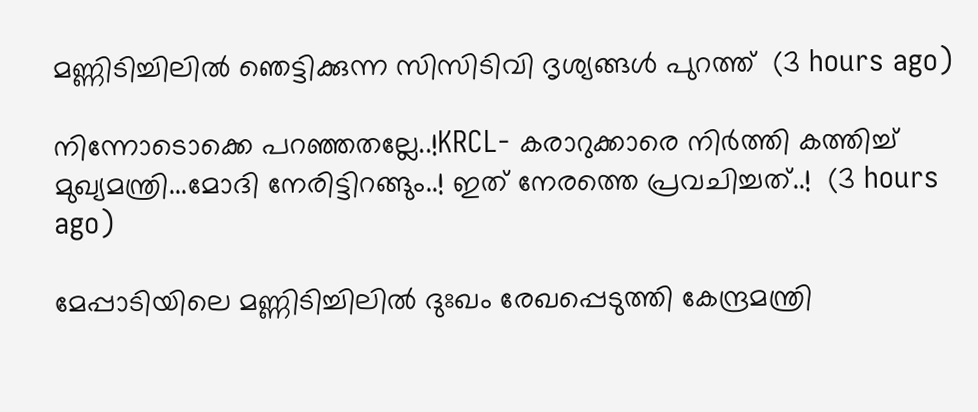മണ്ണിടിച്ചിലില്‍ ഞെട്ടിക്കുന്ന സിസിടിവി ദൃശ്യങ്ങള്‍ പുറത്ത്  (3 hours ago)

നിന്നോടൊക്കെ പറഞ്ഞതല്ലേ..!KRCL- കരാറുക്കാരെ നിർത്തി കത്തിച്ച് മുഖ്യമന്ത്രി...മോദി നേരിട്ടിറങ്ങും..! ഇത് നേരത്തെ പ്രവചിച്ചത്..!  (3 hours ago)

മേപ്പാടിയിലെ മണ്ണിടിച്ചിലില്‍ ദുഃഖം രേഖപ്പെടുത്തി കേന്ദ്രമന്ത്രി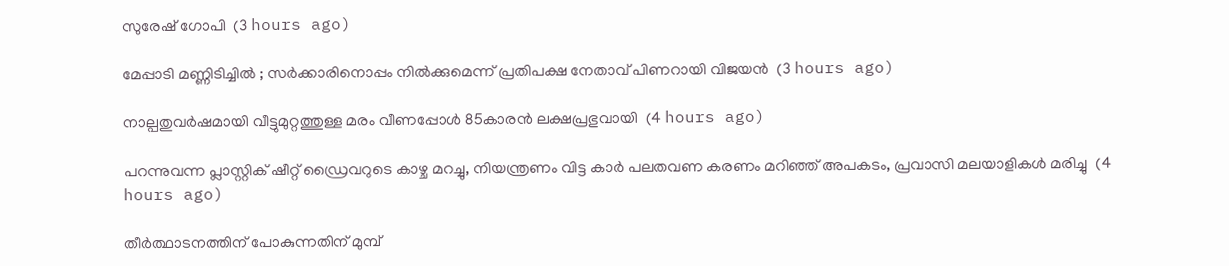സുരേഷ് ഗോപി  (3 hours ago)

മേപ്പാടി മണ്ണിടിച്ചില്‍ ; സര്‍ക്കാരിനൊപ്പം നില്‍ക്കുമെന്ന് പ്രതിപക്ഷ നേതാവ് പിണറായി വിജയന്‍  (3 hours ago)

നാല്പതുവര്‍ഷമായി വീട്ടുമുറ്റത്തുള്ള മരം വീണപ്പോള്‍ 85കാരന്‍ ലക്ഷപ്രഭുവായി  (4 hours ago)

പറന്നുവന്ന പ്ലാസ്റ്റിക് ഷീറ്റ് ഡ്രൈവറുടെ കാഴ്ച മറച്ചു, നിയന്ത്രണം വിട്ട കാർ പലതവണ കരണം മറിഞ്ഞ് അപകടം, പ്രവാസി മലയാളികൾ മരിച്ചു  (4 hours ago)

തീര്‍ത്ഥാടനത്തിന് പോകുന്നതിന് മുമ്പ്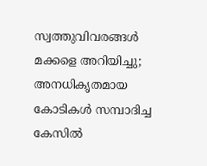സ്വത്തുവിവരങ്ങള്‍ മക്കളെ അറിയിച്ചു; അനധികൃതമായ കോടികള്‍ സമ്പാദിച്ച കേസില്‍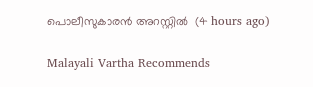പൊലീസുകാരന്‍ അറസ്റ്റില്‍  (4 hours ago)

Malayali Vartha Recommends